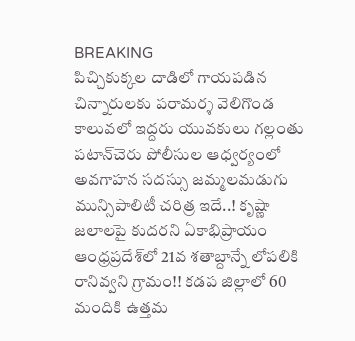BREAKING
పిచ్చికుక్కల దాడిలో గాయపడిన చిన్నారులకు పరామర్శ వెలిగొండ కాలువలో ఇద్దరు యువకులు గల్లంతు పటాన్‌చెరు పోలీసుల ఆధ్వర్యంలో అవగాహన సదస్సు జమ్మలమడుగు మున్సిపాలిటీ చరిత్ర ఇదే..! కృష్ణా జలాలపై కుదరని ఏకాభిప్రాయం ఆంధ్రప్రదేశ్‌లో 21వ శతాబ్దాన్నే లోపలికి రానివ్వని గ్రామం!! కడప జిల్లాలో 60 మందికి ఉత్తమ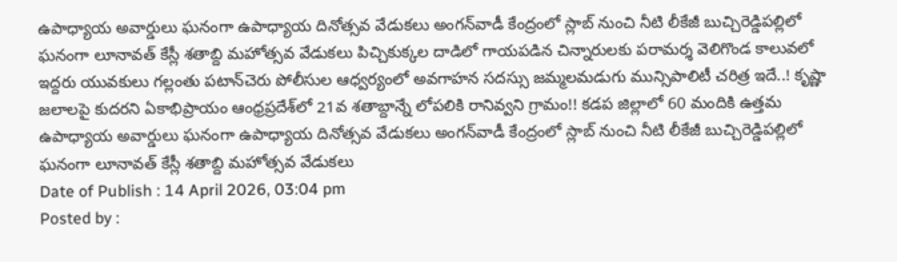ఉపాధ్యాయ అవార్డులు ఘనంగా ఉపాధ్యాయ దినోత్సవ వేడుకలు అంగన్‌వాడీ కేంద్రంలో స్లాబ్‌ నుంచి నీటి లీకేజీ బుచ్చిరెడ్డిపల్లిలో ఘనంగా లూనావత్ కేస్లీ శతాబ్ది మహోత్సవ వేడుకలు పిచ్చికుక్కల దాడిలో గాయపడిన చిన్నారులకు పరామర్శ వెలిగొండ కాలువలో ఇద్దరు యువకులు గల్లంతు పటాన్‌చెరు పోలీసుల ఆధ్వర్యంలో అవగాహన సదస్సు జమ్మలమడుగు మున్సిపాలిటీ చరిత్ర ఇదే..! కృష్ణా జలాలపై కుదరని ఏకాభిప్రాయం ఆంధ్రప్రదేశ్‌లో 21వ శతాబ్దాన్నే లోపలికి రానివ్వని గ్రామం!! కడప జిల్లాలో 60 మందికి ఉత్తమ ఉపాధ్యాయ అవార్డులు ఘనంగా ఉపాధ్యాయ దినోత్సవ వేడుకలు అంగన్‌వాడీ కేంద్రంలో స్లాబ్‌ నుంచి నీటి లీకేజీ బుచ్చిరెడ్డిపల్లిలో ఘనంగా లూనావత్ కేస్లీ శతాబ్ది మహోత్సవ వేడుకలు
Date of Publish : 14 April 2026, 03:04 pm
Posted by :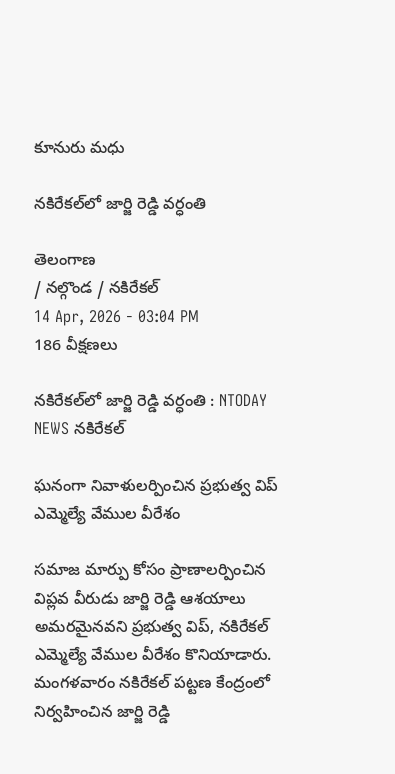కూనురు మధు

నకిరేకల్‌లో జార్జి రెడ్డి వర్ధంతి

తెలంగాణ
/ నల్గొండ / నకిరేకల్
14 Apr, 2026 - 03:04 PM
186 వీక్షణలు

నకిరేకల్‌లో జార్జి రెడ్డి వర్ధంతి : NTODAY NEWS నకిరేకల్

ఘనంగా నివాళులర్పించిన ప్రభుత్వ విప్  ఎమ్మెల్యే వేముల వీరేశం

సమాజ మార్పు కోసం ప్రాణాలర్పించిన విప్లవ వీరుడు జార్జి రెడ్డి ఆశయాలు అమరమైనవని ప్రభుత్వ విప్, నకిరేకల్ ఎమ్మెల్యే వేముల వీరేశం కొనియాడారు. మంగళవారం నకిరేకల్ పట్టణ కేంద్రంలో నిర్వహించిన జార్జి రెడ్డి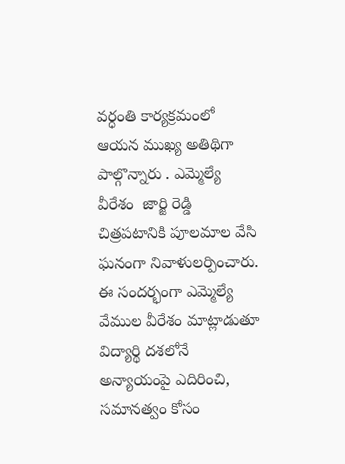వర్ధంతి కార్యక్రమంలో ఆయన ముఖ్య అతిథిగా పాల్గొన్నారు . ఎమ్మెల్యే వీరేశం  జార్జి రెడ్డి చిత్రపటానికి పూలమాల వేసి ఘనంగా నివాళులర్పించారు. ఈ సందర్భంగా ఎమ్మెల్యే వేముల వీరేశం మాట్లాడుతూ విద్యార్థి దశలోనే అన్యాయంపై ఎదిరించి, సమానత్వం కోసం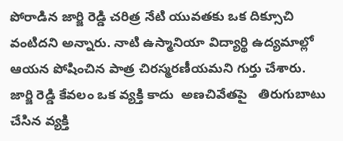పోరాడిన జార్జి రెడ్డి చరిత్ర నేటి యువతకు ఒక దిక్సూచి వంటిదని అన్నారు. నాటి ఉస్మానియా విద్యార్థి ఉద్యమాల్లో ఆయన పోషించిన పాత్ర చిరస్మరణీయమని గుర్తు చేశారు. జార్జి రెడ్డి కేవలం ఒక వ్యక్తి కాదు  అణచివేతపై   తిరుగుబాటు చేసిన వ్యక్తి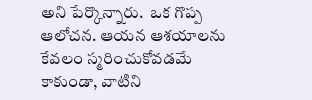అని పేర్కొన్నారు.  ఒక గొప్ప ఆలోచన. ఆయన ఆశయాలను కేవలం స్మరించుకోవడమే కాకుండా, వాటిని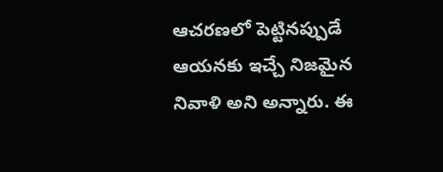ఆచరణలో పెట్టినప్పుడే ఆయనకు ఇచ్చే నిజమైన నివాళి అని అన్నారు. ఈ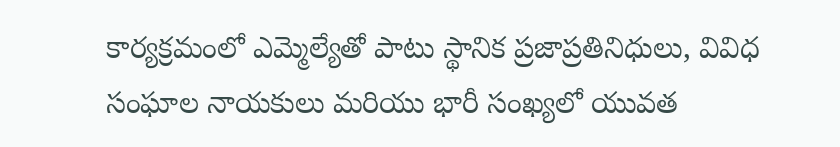కార్యక్రమంలో ఎమ్మెల్యేతో పాటు స్థానిక ప్రజాప్రతినిధులు, వివిధ సంఘాల నాయకులు మరియు భారీ సంఖ్యలో యువత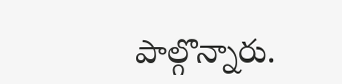పాల్గొన్నారు.